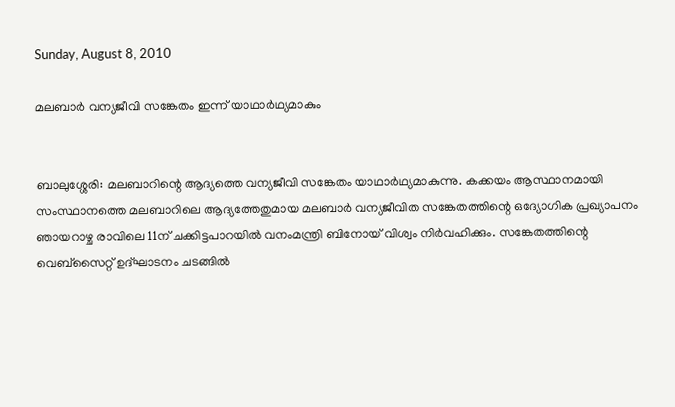Sunday, August 8, 2010

മലബാര്‍ വന്യജീവി സങ്കേതം ഇന്ന് യാഥാര്‍ഥ്യമാകും


ബാലുശ്ശേരി: മലബാറിന്റെ ആദ്യത്തെ വന്യജീവി സങ്കേതം യാഥാര്‍ഥ്യമാകുന്നു. കക്കയം ആസ്ഥാനമായി സംസ്ഥാനത്തെ മലബാറിലെ ആദ്യത്തേതുമായ മലബാര്‍ വന്യജീവിത സങ്കേതത്തിന്റെ ഒദ്യോഗിക പ്രഖ്യാപനം ഞായറാഴ്ച രാവിലെ 11ന് ചക്കിട്ടപാറയില്‍ വനംമന്ത്രി ബിനോയ് വിശ്വം നിര്‍വഹിക്കും. സങ്കേതത്തിന്റെ വെബ്‌സൈറ്റ് ഉദ്ഘാടനം ചടങ്ങില്‍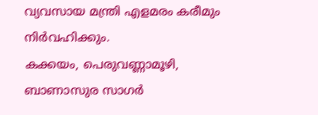വ്യവസായ മന്ത്രി എളമരം കരീമും നിര്‍വഹിക്കും.
കക്കയം, പെരുവണ്ണാമൂഴി, ബാണാസുര സാഗര്‍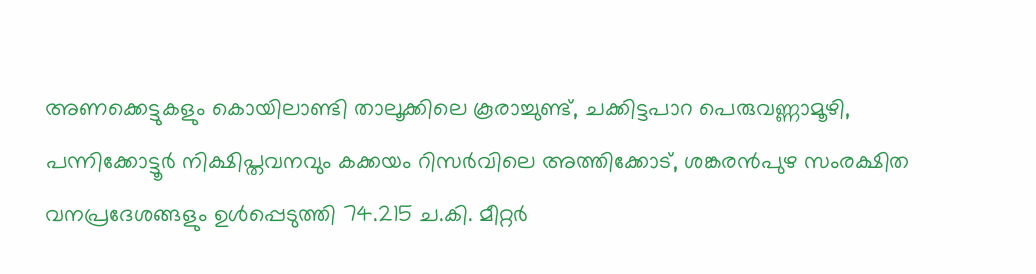അണക്കെട്ടുകളും കൊയിലാണ്ടി താലൂക്കിലെ കൂരാച്ചുണ്ട്, ചക്കിട്ടപാറ പെരുവണ്ണാമൂഴി, പന്നിക്കോട്ടൂര്‍ നിക്ഷിപ്തവനവും കക്കയം റിസര്‍വിലെ അത്തിക്കോട്, ശങ്കരന്‍പുഴ സംരക്ഷിത വനപ്രദേശങ്ങളും ഉള്‍പ്പെടുത്തി 74.215 ച.കി. മീറ്റര്‍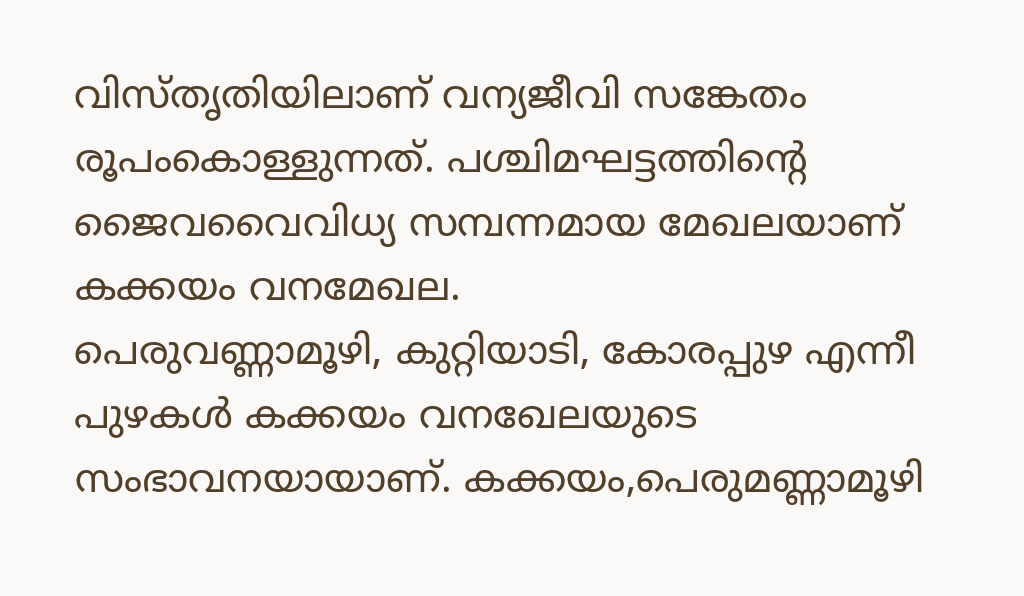വിസ്തൃതിയിലാണ് വന്യജീവി സങ്കേതം രൂപംകൊള്ളുന്നത്. പശ്ചിമഘട്ടത്തിന്റെ ജൈവവൈവിധ്യ സമ്പന്നമായ മേഖലയാണ് കക്കയം വനമേഖല.
പെരുവണ്ണാമൂഴി, കുറ്റിയാടി, കോരപ്പുഴ എന്നീ പുഴകള്‍ കക്കയം വനഖേലയുടെ സംഭാവനയായാണ്. കക്കയം,പെരുമണ്ണാമൂഴി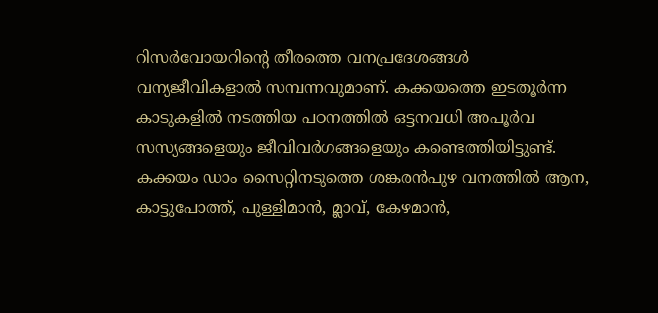റിസര്‍വോയറിന്റെ തീരത്തെ വനപ്രദേശങ്ങള്‍ വന്യജീവികളാല്‍ സമ്പന്നവുമാണ്. കക്കയത്തെ ഇടതൂര്‍ന്ന കാടുകളില്‍ നടത്തിയ പഠനത്തില്‍ ഒട്ടനവധി അപൂര്‍വ സസ്യങ്ങളെയും ജീവിവര്‍ഗങ്ങളെയും കണ്ടെത്തിയിട്ടുണ്ട്. കക്കയം ഡാം സൈറ്റിനടുത്തെ ശങ്കരന്‍പുഴ വനത്തില്‍ ആന, കാട്ടുപോത്ത്, പുള്ളിമാന്‍, മ്ലാവ്, കേഴമാന്‍,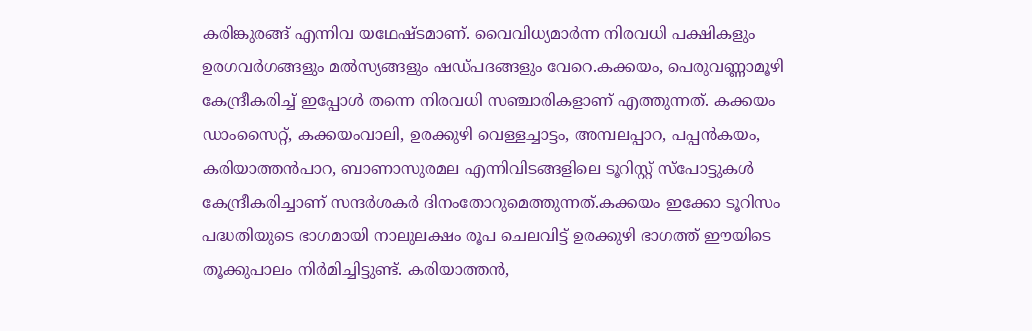കരിങ്കുരങ്ങ് എന്നിവ യഥേഷ്ടമാണ്. വൈവിധ്യമാര്‍ന്ന നിരവധി പക്ഷികളും ഉരഗവര്‍ഗങ്ങളും മല്‍സ്യങ്ങളും ഷഡ്പദങ്ങളും വേറെ.കക്കയം, പെരുവണ്ണാമൂഴി കേന്ദ്രീകരിച്ച് ഇപ്പോള്‍ തന്നെ നിരവധി സഞ്ചാരികളാണ് എത്തുന്നത്. കക്കയം ഡാംസൈറ്റ്, കക്കയംവാലി, ഉരക്കുഴി വെള്ളച്ചാട്ടം, അമ്പലപ്പാറ, പപ്പന്‍കയം, കരിയാത്തന്‍പാറ, ബാണാസുരമല എന്നിവിടങ്ങളിലെ ടൂറിസ്റ്റ് സ്‌പോട്ടുകള്‍ കേന്ദ്രീകരിച്ചാണ് സന്ദര്‍ശകര്‍ ദിനംതോറുമെത്തുന്നത്.കക്കയം ഇക്കോ ടൂറിസം പദ്ധതിയുടെ ഭാഗമായി നാലുലക്ഷം രൂപ ചെലവിട്ട് ഉരക്കുഴി ഭാഗത്ത് ഈയിടെ തൂക്കുപാലം നിര്‍മിച്ചിട്ടുണ്ട്. കരിയാത്തന്‍,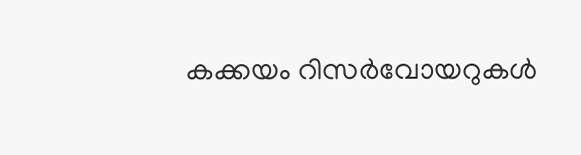കക്കയം റിസര്‍വോയറുകള്‍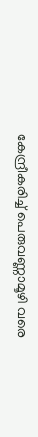കേന്ദ്രീകരിച്ച് പെരുവണ്ണാമൂഴി വരെ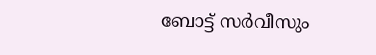ബോട്ട് സര്‍വീസും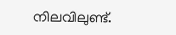നിലവിലുണ്ട്.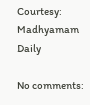Courtesy: Madhyamam Daily

No comments: